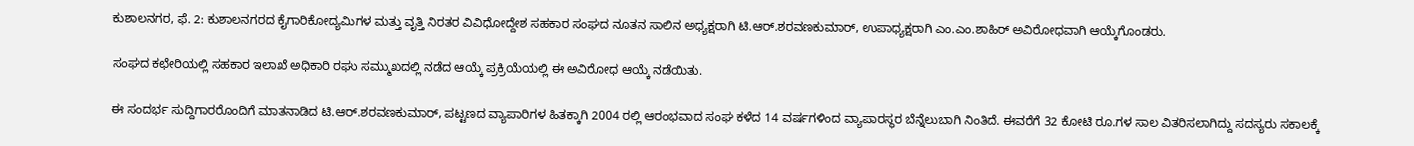ಕುಶಾಲನಗರ, ಫೆ. 2: ಕುಶಾಲನಗರದ ಕೈಗಾರಿಕೋದ್ಯಮಿಗಳ ಮತ್ತು ವೃತ್ತಿ ನಿರತರ ವಿವಿಧೋದ್ದೇಶ ಸಹಕಾರ ಸಂಘದ ನೂತನ ಸಾಲಿನ ಅಧ್ಯಕ್ಷರಾಗಿ ಟಿ.ಆರ್.ಶರವಣಕುಮಾರ್, ಉಪಾಧ್ಯಕ್ಷರಾಗಿ ಎಂ.ಎಂ.ಶಾಹಿರ್ ಅವಿರೋಧವಾಗಿ ಆಯ್ಕೆಗೊಂಡರು.

ಸಂಘದ ಕಛೇರಿಯಲ್ಲಿ ಸಹಕಾರ ಇಲಾಖೆ ಅಧಿಕಾರಿ ರಘು ಸಮ್ಮುಖದಲ್ಲಿ ನಡೆದ ಆಯ್ಕೆ ಪ್ರಕ್ರಿಯೆಯಲ್ಲಿ ಈ ಅವಿರೋಧ ಆಯ್ಕೆ ನಡೆಯಿತು.

ಈ ಸಂದರ್ಭ ಸುದ್ದಿಗಾರರೊಂದಿಗೆ ಮಾತನಾಡಿದ ಟಿ.ಆರ್.ಶರವಣಕುಮಾರ್, ಪಟ್ಟಣದ ವ್ಯಾಪಾರಿಗಳ ಹಿತಕ್ಕಾಗಿ 2004 ರಲ್ಲಿ ಆರಂಭವಾದ ಸಂಘ ಕಳೆದ 14 ವರ್ಷಗಳಿಂದ ವ್ಯಾಪಾರಸ್ಥರ ಬೆನ್ನೆಲುಬಾಗಿ ನಿಂತಿದೆ. ಈವರೆಗೆ 32 ಕೋಟಿ ರೂ.ಗಳ ಸಾಲ ವಿತರಿಸಲಾಗಿದ್ದು ಸದಸ್ಯರು ಸಕಾಲಕ್ಕೆ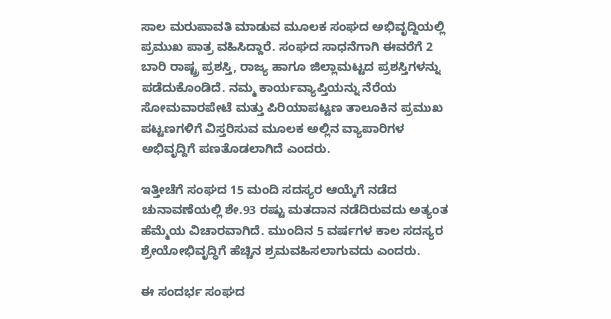ಸಾಲ ಮರುಪಾವತಿ ಮಾಡುವ ಮೂಲಕ ಸಂಘದ ಅಭಿವೃದ್ದಿಯಲ್ಲಿ ಪ್ರಮುಖ ಪಾತ್ರ ವಹಿಸಿದ್ದಾರೆ. ಸಂಘದ ಸಾಧನೆಗಾಗಿ ಈವರೆಗೆ 2 ಬಾರಿ ರಾಷ್ಟ್ರ ಪ್ರಶಸ್ತಿ, ರಾಜ್ಯ ಹಾಗೂ ಜಿಲ್ಲಾಮಟ್ಟದ ಪ್ರಶಸ್ತಿಗಳನ್ನು ಪಡೆದುಕೊಂಡಿದೆ. ನಮ್ಮ ಕಾರ್ಯವ್ಯಾಪ್ತಿಯನ್ನು ನೆರೆಯ ಸೋಮವಾರಪೇಟೆ ಮತ್ತು ಪಿರಿಯಾಪಟ್ಟಣ ತಾಲೂಕಿನ ಪ್ರಮುಖ ಪಟ್ಟಣಗಳಿಗೆ ವಿಸ್ತರಿಸುವ ಮೂಲಕ ಅಲ್ಲಿನ ವ್ಯಾಪಾರಿಗಳ ಅಭಿವೃದ್ದಿಗೆ ಪಣತೊಡಲಾಗಿದೆ ಎಂದರು.

ಇತ್ತೀಚೆಗೆ ಸಂಘದ 15 ಮಂದಿ ಸದಸ್ಯರ ಆಯ್ಕೆಗೆ ನಡೆದ ಚುನಾವಣೆಯಲ್ಲಿ ಶೇ.93 ರಷ್ಟು ಮತದಾನ ನಡೆದಿರುವದು ಅತ್ಯಂತ ಹೆಮ್ಮೆಯ ವಿಚಾರವಾಗಿದೆ. ಮುಂದಿನ 5 ವರ್ಷಗಳ ಕಾಲ ಸದಸ್ಯರ ಶ್ರೇಯೋಭಿವೃದ್ಧಿಗೆ ಹೆಚ್ಚಿನ ಶ್ರಮವಹಿಸಲಾಗುವದು ಎಂದರು.

ಈ ಸಂದರ್ಭ ಸಂಘದ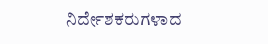ನಿರ್ದೇಶಕರುಗಳಾದ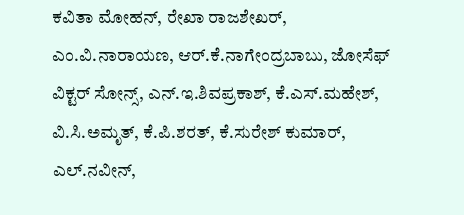ಕವಿತಾ ಮೋಹನ್, ರೇಖಾ ರಾಜಶೇಖರ್, ಎಂ.ವಿ.ನಾರಾಯಣ, ಆರ್.ಕೆ.ನಾಗೇಂದ್ರಬಾಬು, ಜೋಸೆಫ್ ವಿಕ್ಟರ್ ಸೋನ್ಸ್, ಎನ್.ಇ.ಶಿವಪ್ರಕಾಶ್, ಕೆ.ಎಸ್.ಮಹೇಶ್, ವಿ.ಸಿ.ಅಮೃತ್, ಕೆ.ಪಿ.ಶರತ್, ಕೆ.ಸುರೇಶ್ ಕುಮಾರ್, ಎಲ್.ನವೀನ್,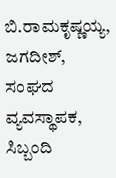ಬಿ.ರಾಮಕೃಷ್ಣಯ್ಯ, ಜಗದೀಶ್, ಸಂಘದ ವ್ಯವಸ್ಥಾಪಕ, ಸಿಬ್ಬಂದಿ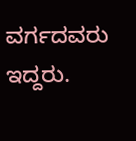ವರ್ಗದವರು ಇದ್ದರು.